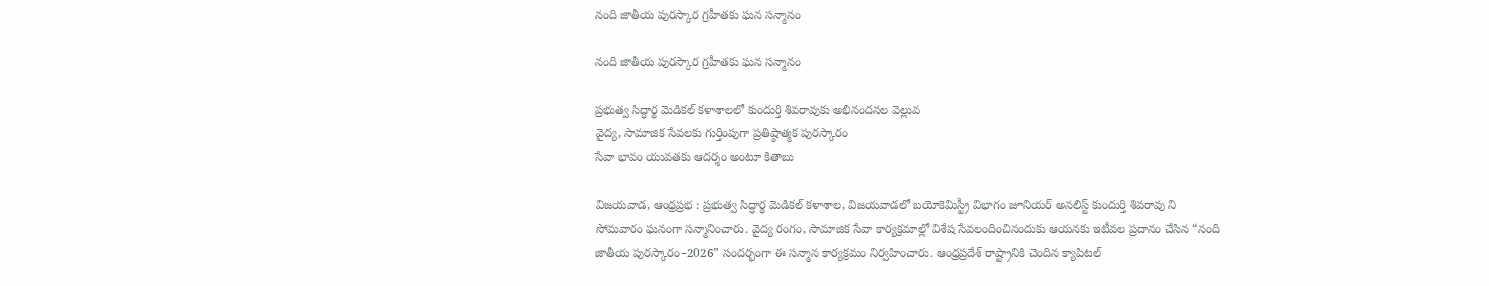నంది జాతీయ పురస్కార గ్రహీతకు ఘన సన్మానం

నంది జాతీయ పురస్కార గ్రహీతకు ఘన సన్మానం

ప్రభుత్వ సిద్ధార్థ మెడికల్ కళాశాలలో కుందుర్తి శివరావుకు అభినందనల వెల్లువ
వైద్య, సామాజిక సేవలకు గుర్తింపుగా ప్రతిష్ఠాత్మక పురస్కారం
సేవా భావం యువతకు ఆదర్శం అంటూ కితాబు

విజయవాడ, ఆంధ్రప్రభ : ప్రభుత్వ సిద్ధార్థ మెడికల్ కళాశాల, విజయవాడలో బయోకెమిస్ట్రీ విభాగం జూనియర్ అనలిస్ట్ కుందుర్తి శివరావు ని సోమవారం ఘనంగా సన్మానించారు. వైద్య రంగం, సామాజిక సేవా కార్యక్రమాల్లో విశేష సేవలందించినందుకు ఆయనకు ఇటీవల ప్రదానం చేసిన “నంది జాతీయ పురస్కారం–2026” సందర్భంగా ఈ సన్మాన కార్యక్రమం నిర్వహించారు. ఆంధ్రప్రదేశ్ రాష్ట్రానికి చెందిన క్యాపిటల్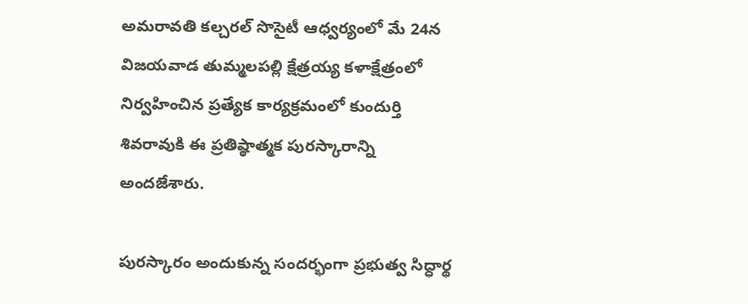అమరావతి కల్చరల్ సొసైటీ ఆధ్వర్యంలో మే 24న విజయవాడ తుమ్మలపల్లి క్షేత్రయ్య కళాక్షేత్రంలో నిర్వహించిన ప్రత్యేక కార్యక్రమంలో కుందుర్తి శివరావుకి ఈ ప్రతిష్ఠాత్మక పురస్కారాన్ని అందజేశారు.

పురస్కారం అందుకున్న సందర్భంగా ప్రభుత్వ సిద్ధార్థ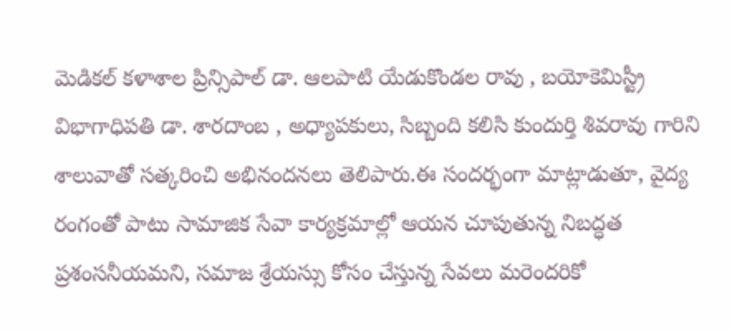మెడికల్ కళాశాల ప్రిన్సిపాల్ డా. ఆలపాటి యేడుకొండల రావు , బయోకెమిస్ట్రీ విభాగాధిపతి డా. శారదాంబ , అధ్యాపకులు, సిబ్బంది కలిసి కుందుర్తి శివరావు గారిని శాలువాతో సత్కరించి అభినందనలు తెలిపారు.ఈ సందర్భంగా మాట్లాడుతూ, వైద్య రంగంతో పాటు సామాజిక సేవా కార్యక్రమాల్లో ఆయన చూపుతున్న నిబద్ధత ప్రశంసనీయమని, సమాజ శ్రేయస్సు కోసం చేస్తున్న సేవలు మరెందరికో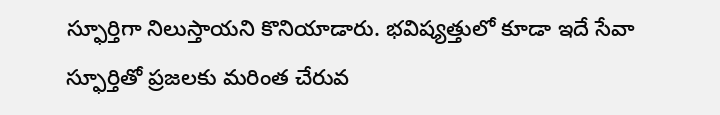స్ఫూర్తిగా నిలుస్తాయని కొనియాడారు. భవిష్యత్తులో కూడా ఇదే సేవా స్ఫూర్తితో ప్రజలకు మరింత చేరువ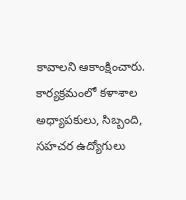కావాలని ఆకాంక్షించారు. కార్యక్రమంలో కళాశాల అధ్యాపకులు, సిబ్బంది, సహచర ఉద్యోగులు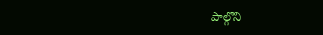పాల్గొని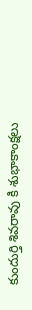కుందుర్తి శివరావు కి శుభాకాంక్షలు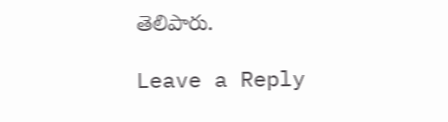తెలిపారు.

Leave a Reply